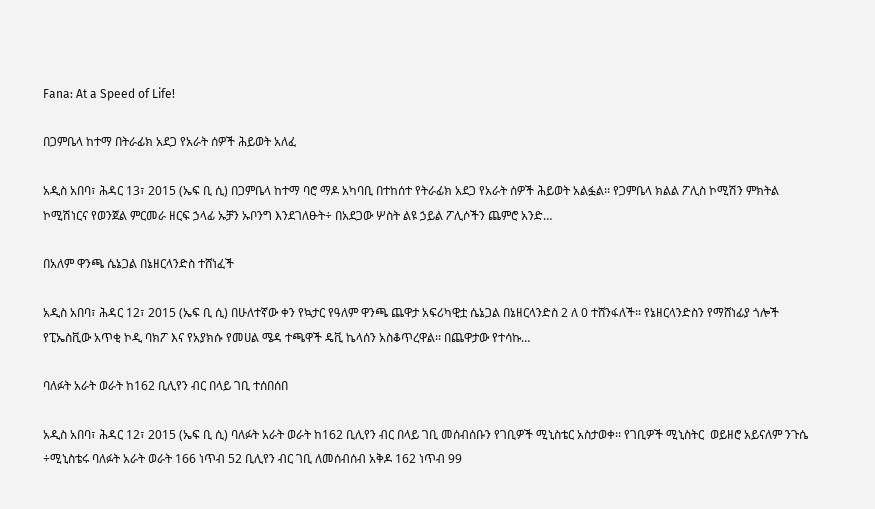Fana: At a Speed of Life!

በጋምቤላ ከተማ በትራፊክ አደጋ የአራት ሰዎች ሕይወት አለፈ

አዲስ አበባ፣ ሕዳር 13፣ 2015 (ኤፍ ቢ ሲ) በጋምቤላ ከተማ ባሮ ማዶ አካባቢ በተከሰተ የትራፊክ አደጋ የአራት ሰዎች ሕይወት አልፏል፡፡ የጋምቤላ ክልል ፖሊስ ኮሚሽን ምክትል ኮሚሽነርና የወንጀል ምርመራ ዘርፍ ኃላፊ ኡቻን ኡቦንግ እንደገለፁት÷ በአደጋው ሦስት ልዩ ኃይል ፖሊሶችን ጨምሮ አንድ…

በአለም ዋንጫ ሴኔጋል በኔዘርላንድስ ተሸነፈች

አዲስ አበባ፣ ሕዳር 12፣ 2015 (ኤፍ ቢ ሲ) በሁለተኛው ቀን የኳታር የዓለም ዋንጫ ጨዋታ አፍሪካዊቷ ሴኔጋል በኔዘርላንድስ 2 ለ 0 ተሸንፋለች፡፡ የኔዘርላንድስን የማሸነፊያ ጎሎች የፒኤስቪው አጥቂ ኮዲ ባክፖ እና የአያክሱ የመሀል ሜዳ ተጫዋች ዴቪ ኬላሰን አስቆጥረዋል፡፡ በጨዋታው የተሳኩ…

ባለፉት አራት ወራት ከ162 ቢሊየን ብር በላይ ገቢ ተሰበሰበ

አዲስ አበባ፣ ሕዳር 12፣ 2015 (ኤፍ ቢ ሲ) ባለፉት አራት ወራት ከ162 ቢሊየን ብር በላይ ገቢ መሰብሰቡን የገቢዎች ሚኒስቴር አስታወቀ፡፡ የገቢዎች ሚኒስትር  ወይዘሮ አይናለም ንጉሴ ÷ሚኒስቴሩ ባለፉት አራት ወራት 166 ነጥብ 52 ቢሊየን ብር ገቢ ለመሰብሰብ አቅዶ 162 ነጥብ 99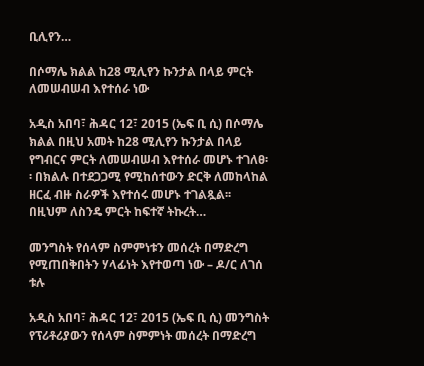ቢሊየን…

በሶማሌ ክልል ከ28 ሚሊየን ኩንታል በላይ ምርት ለመሠብሠብ እየተሰራ ነው

አዲስ አበባ፣ ሕዳር 12፣ 2015 (ኤፍ ቢ ሲ) በሶማሌ ክልል በዚህ አመት ከ28 ሚሊየን ኩንታል በላይ የግብርና ምርት ለመሠብሠብ እየተሰራ መሆኑ ተገለፀ፡፡ በክልሉ በተደጋጋሚ የሚከሰተውን ድርቅ ለመከላከል ዘርፈ ብዙ ስራዎች እየተሰሩ መሆኑ ተገልጿል፡፡ በዚህም ለስንዴ ምርት ከፍተኛ ትኩረት…

መንግስት የሰላም ስምምነቱን መሰረት በማድረግ የሚጠበቅበትን ሃላፊነት እየተወጣ ነው – ዶ/ር ለገሰ ቱሉ

አዲስ አበባ፣ ሕዳር 12፣ 2015 (ኤፍ ቢ ሲ) መንግስት የፕሪቶሪያውን የሰላም ስምምነት መሰረት በማድረግ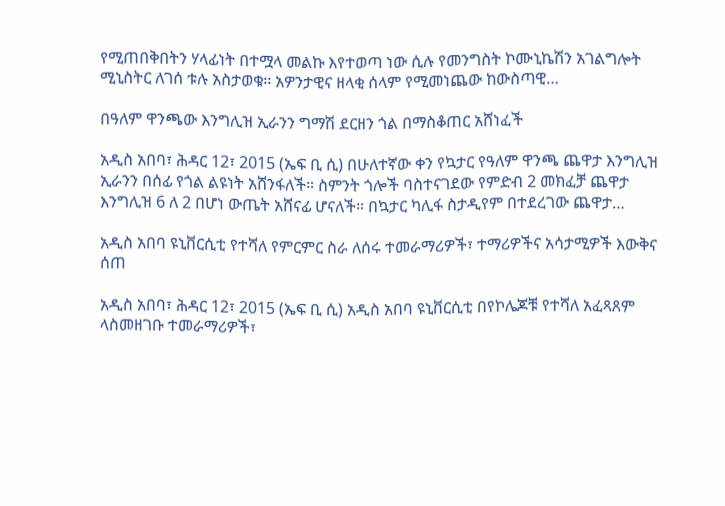የሚጠበቅበትን ሃላፊነት በተሟላ መልኩ እየተወጣ ነው ሲሉ የመንግስት ኮሙኒኬሽን አገልግሎት ሚኒስትር ለገሰ ቱሉ አስታወቁ፡፡ አዎንታዊና ዘላቂ ሰላም የሚመነጨው ከውስጣዊ…

በዓለም ዋንጫው እንግሊዝ ኢራንን ግማሽ ደርዘን ጎል በማስቆጠር አሸነፈች

አዲስ አበባ፣ ሕዳር 12፣ 2015 (ኤፍ ቢ ሲ) በሁለተኛው ቀን የኳታር የዓለም ዋንጫ ጨዋታ እንግሊዝ ኢራንን በሰፊ የጎል ልዩነት አሸንፋለች። ስምንት ጎሎች ባስተናገደው የምድብ 2 መክፈቻ ጨዋታ እንግሊዝ 6 ለ 2 በሆነ ውጤት አሸናፊ ሆናለች። በኳታር ካሊፋ ስታዲየም በተደረገው ጨዋታ…

አዲስ አበባ ዩኒቨርሲቲ የተሻለ የምርምር ስራ ለሰሩ ተመራማሪዎች፣ ተማሪዎችና አሳታሚዎች እውቅና ሰጠ

አዲስ አበባ፣ ሕዳር 12፣ 2015 (ኤፍ ቢ ሲ) አዲስ አበባ ዩኒቨርሲቲ በየኮሌጆቹ የተሻለ አፈጻጸም ላስመዘገቡ ተመራማሪዎች፣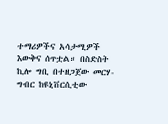ተማሪዎችና አሳታሚዎች እውቅና ሰጥቷል። በስድስት ኪሎ ግቢ በተዘጋጀው መርሃ-ግብር ከዩኒቨርሲቲው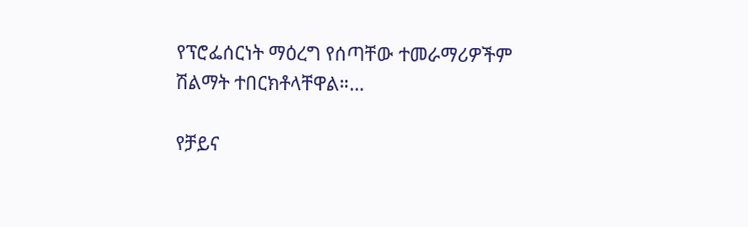የፕሮፌሰርነት ማዕረግ የሰጣቸው ተመራማሪዎችም ሽልማት ተበርክቶላቸዋል።…

የቻይና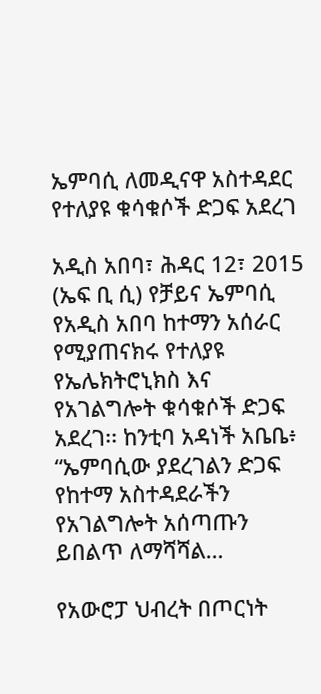ኤምባሲ ለመዲናዋ አስተዳደር የተለያዩ ቁሳቁሶች ድጋፍ አደረገ

አዲስ አበባ፣ ሕዳር 12፣ 2015 (ኤፍ ቢ ሲ) የቻይና ኤምባሲ የአዲስ አበባ ከተማን አሰራር የሚያጠናክሩ የተለያዩ የኤሌክትሮኒክስ እና የአገልግሎት ቁሳቁሶች ድጋፍ አደረገ፡፡ ከንቲባ አዳነች አቤቤ፥ “ኤምባሲው ያደረገልን ድጋፍ የከተማ አስተዳደራችን የአገልግሎት አሰጣጡን ይበልጥ ለማሻሻል…

የአውሮፓ ህብረት በጦርነት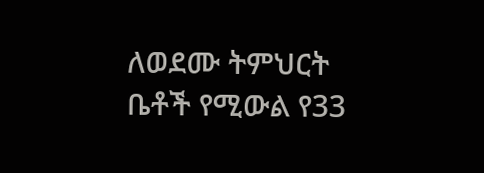ለወደሙ ትምህርት ቤቶች የሚውል የ33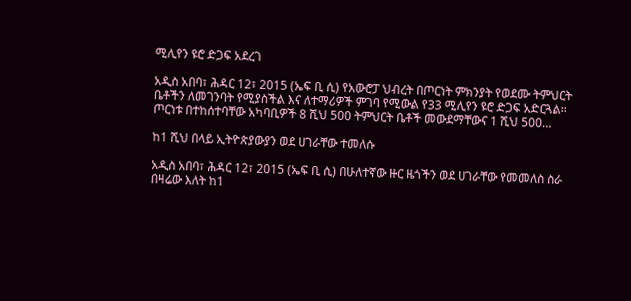ሚሊየን ዩሮ ድጋፍ አደረገ

አዲስ አበባ፣ ሕዳር 12፣ 2015 (ኤፍ ቢ ሲ) የአውሮፓ ህብረት በጦርነት ምክንያት የወደሙ ትምህርት ቤቶችን ለመገንባት የሚያስችል እና ለተማሪዎች ምገባ የሚውል የ33 ሚሊየን ዩሮ ድጋፍ አድርጓል፡፡ ጦርነቱ በተከሰተባቸው አካባቢዎች 8 ሺህ 500 ትምህርት ቤቶች መውደማቸውና 1 ሺህ 500…

ከ1 ሺህ በላይ ኢትዮጵያውያን ወደ ሀገራቸው ተመለሱ

አዲስ አበባ፣ ሕዳር 12፣ 2015 (ኤፍ ቢ ሲ) በሁለተኛው ዙር ዜጎችን ወደ ሀገራቸው የመመለስ ስራ በዛሬው እለት ከ1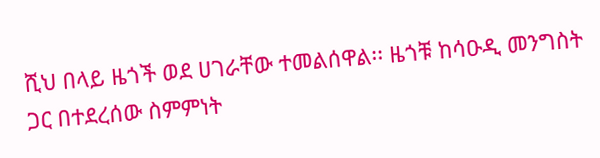ሺህ በላይ ዜጎች ወደ ሀገራቸው ተመልሰዋል፡፡ ዜጎቹ ከሳዑዲ መንግስት ጋር በተደረሰው ስምምነት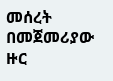መሰረት በመጀመሪያው ዙር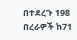በተደረጉ 198 በረራዎች ከ71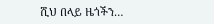ሺህ በላይ ዜጎችን…